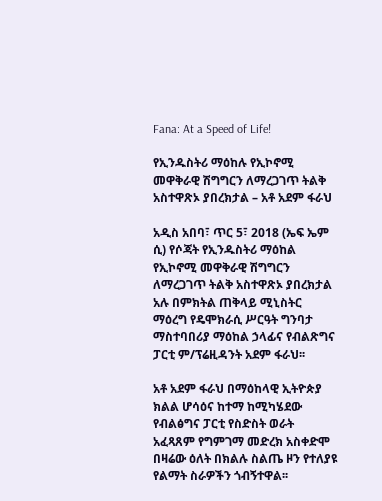Fana: At a Speed of Life!

የኢንዱስትሪ ማዕከሉ የኢኮኖሚ መዋቅራዊ ሽግግርን ለማረጋገጥ ትልቅ አስተዋጽኦ ያበረክታል – አቶ አደም ፋራህ

አዲስ አበባ፣ ጥር 5፣ 2018 (ኤፍ ኤም ሲ) የሶጃት የኢንዱስትሪ ማዕከል የኢኮኖሚ መዋቅራዊ ሽግግርን ለማረጋገጥ ትልቅ አስተዋጽኦ ያበረክታል አሉ በምክትል ጠቅላይ ሚኒስትር ማዕረግ የዴሞክራሲ ሥርዓት ግንባታ ማስተባበሪያ ማዕከል ኃላፊና የብልጽግና ፓርቲ ም/ፕሬዚዳንት አደም ፋራህ፡፡

አቶ አደም ፋራህ በማዕከላዊ ኢትዮጵያ ክልል ሆሳዕና ከተማ ከሚካሄደው የብልፅግና ፓርቲ የስድስት ወራት አፈጻጸም የግምገማ መድረክ አስቀድሞ በዛሬው ዕለት በክልሉ ስልጤ ዞን የተለያዩ የልማት ስራዎችን ጎብኝተዋል፡፡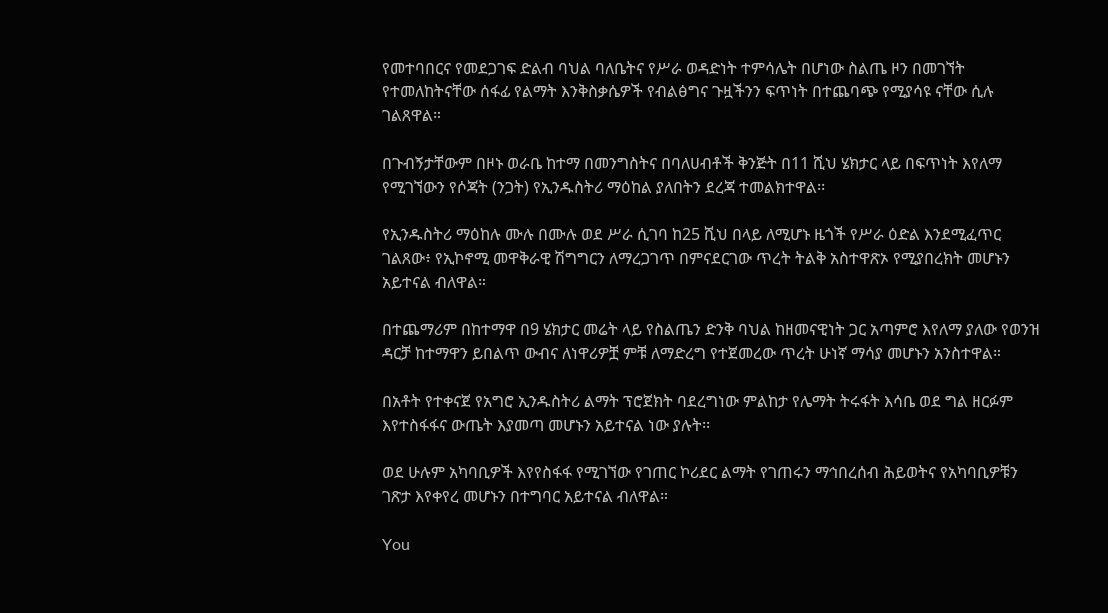የመተባበርና የመደጋገፍ ድልብ ባህል ባለቤትና የሥራ ወዳድነት ተምሳሌት በሆነው ስልጤ ዞን በመገኘት የተመለከትናቸው ሰፋፊ የልማት እንቅስቃሴዎች የብልፅግና ጉዟችንን ፍጥነት በተጨባጭ የሚያሳዩ ናቸው ሲሉ ገልጸዋል።

በጉብኝታቸውም በዞኑ ወራቤ ከተማ በመንግስትና በባለሀብቶች ቅንጅት በ11 ሺህ ሄክታር ላይ በፍጥነት እየለማ የሚገኘውን የሶጃት (ንጋት) የኢንዱስትሪ ማዕከል ያለበትን ደረጃ ተመልክተዋል፡፡

የኢንዱስትሪ ማዕከሉ ሙሉ በሙሉ ወደ ሥራ ሲገባ ከ25 ሺህ በላይ ለሚሆኑ ዜጎች የሥራ ዕድል እንደሚፈጥር ገልጸው፥ የኢኮኖሚ መዋቅራዊ ሽግግርን ለማረጋገጥ በምናደርገው ጥረት ትልቅ አስተዋጽኦ የሚያበረክት መሆኑን አይተናል ብለዋል።

በተጨማሪም በከተማዋ በ9 ሄክታር መሬት ላይ የስልጤን ድንቅ ባህል ከዘመናዊነት ጋር አጣምሮ እየለማ ያለው የወንዝ ዳርቻ ከተማዋን ይበልጥ ውብና ለነዋሪዎቿ ምቹ ለማድረግ የተጀመረው ጥረት ሁነኛ ማሳያ መሆኑን አንስተዋል።

በአቶት የተቀናጀ የአግሮ ኢንዱስትሪ ልማት ፕሮጀክት ባደረግነው ምልከታ የሌማት ትሩፋት እሳቤ ወደ ግል ዘርፉም እየተስፋፋና ውጤት እያመጣ መሆኑን አይተናል ነው ያሉት፡፡

ወደ ሁሉም አካባቢዎች እየየስፋፋ የሚገኘው የገጠር ኮሪደር ልማት የገጠሩን ማኅበረሰብ ሕይወትና የአካባቢዎቹን ገጽታ እየቀየረ መሆኑን በተግባር አይተናል ብለዋል።

You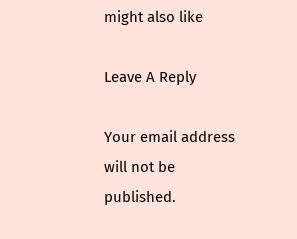might also like

Leave A Reply

Your email address will not be published.